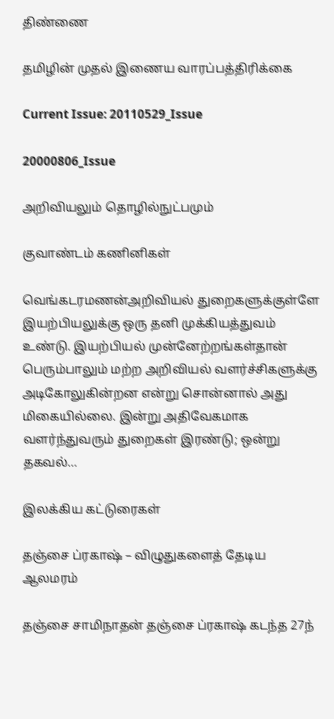திண்ணை

தமிழின் முதல் இணைய வாரப்பத்திரிக்கை

Current Issue: 20110529_Issue

20000806_Issue

அறிவியலும் தொழில்நுட்பமும்

குவாண்டம் கணினிகள்

வெங்கடரமணன்அறிவியல் துறைகளுக்குள்ளே இயற்பியலுக்கு ஒரு தனி முக்கியத்துவம் உண்டு. இயற்பியல் முன்னேற்றங்கள்தான் பெரும்பாலும் மற்ற அறிவியல் வளர்ச்சிகளுக்கு அடிகோலுகின்றன என்று சொன்னால் அது மிகையில்லை. இன்று அதிவேகமாக வளர்ந்துவரும் துறைகள் இரண்டு; ஒன்று தகவல்…

இலக்கிய கட்டுரைகள்

தஞ்சை ப்ரகாஷ் – விழுதுகளைத் தேடிய ஆலமரம்

தஞ்சை சாமிநாதன் தஞ்சை ப்ரகாஷ் கடந்த 27ந்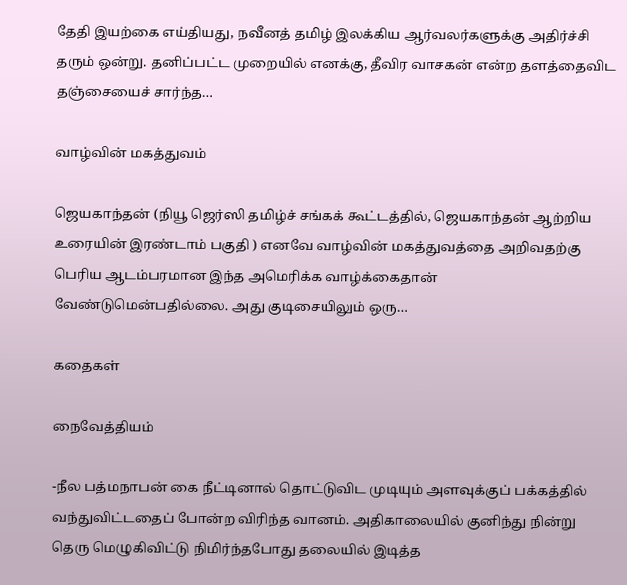தேதி இயற்கை எய்தியது, நவீனத் தமிழ் இலக்கிய ஆர்வலர்களுக்கு அதிர்ச்சி தரும் ஒன்று. தனிப்பட்ட முறையில் எனக்கு, தீவிர வாசகன் என்ற தளத்தைவிட தஞ்சையைச் சார்ந்த…

வாழ்வின் மகத்துவம்

ஜெயகாந்தன் (நியூ ஜெர்ஸி தமிழ்ச் சங்கக் கூட்டத்தில், ஜெயகாந்தன் ஆற்றிய உரையின் இரண்டாம் பகுதி ) எனவே வாழ்வின் மகத்துவத்தை அறிவதற்கு பெரிய ஆடம்பரமான இந்த அமெரிக்க வாழ்க்கைதான் வேண்டுமென்பதில்லை. அது குடிசையிலும் ஒரு…

கதைகள்

நைவேத்தியம்

-நீல பத்மநாபன் கை நீட்டினால் தொட்டுவிட முடியும் அளவுக்குப் பக்கத்தில் வந்துவிட்டதைப் போன்ற விரிந்த வானம். அதிகாலையில் குனிந்து நின்று தெரு மெழுகிவிட்டு நிமிர்ந்தபோது தலையில் இடித்த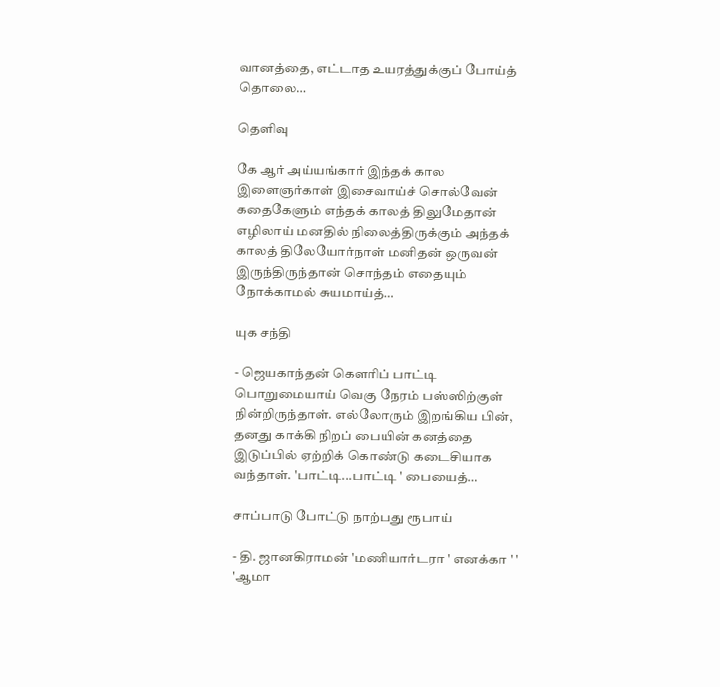வானத்தை, எட்டாத உயரத்துக்குப் போய்த் தொலை…

தெளிவு

கே ஆர் அய்யங்கார் இந்தக் கால இளைஞர்காள் இசைவாய்ச் சொல்வேன் கதைகேளும் எந்தக் காலத் திலுமேதான் எழிலாய் மனதில் நிலைத்திருக்கும் அந்தக் காலத் திலேயோர்நாள் மனிதன் ஒருவன் இருந்திருந்தான் சொந்தம் எதையும் நோக்காமல் சுயமாய்த்…

யுக சந்தி

- ஜெயகாந்தன் கெளரிப் பாட்டி பொறுமையாய் வெகு நேரம் பஸ்ஸிற்குள் நின்றிருந்தாள். எல்லோரும் இறங்கிய பின், தனது காக்கி நிறப் பையின் கனத்தை இடுப்பில் ஏற்றிக் கொண்டு கடைசியாக வந்தாள். 'பாட்டி...பாட்டி ' பையைத்…

சாப்பாடு போட்டு நாற்பது ரூபாய்

- தி. ஜானகிராமன் 'மணியார்டரா ' எனக்கா ' ' 'ஆமா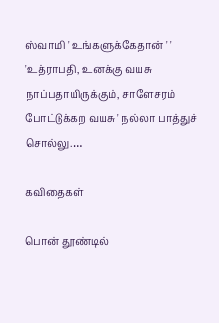ஸ்வாமி ' உங்களுக்கேதான் ' ' 'உத்ராபதி, உனக்கு வயசு நாப்பதாயிருக்கும், சாளேசரம் போட்டுக்கற வயசு ' நல்லா பாத்துச் சொல்லு.…

கவிதைகள்

பொன் தூண்டில்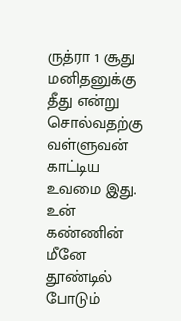ருத்ரா 1 சூது மனிதனுக்கு தீது என்று சொல்வதற்கு வள்ளுவன் காட்டிய உவமை இது. உன் கண்ணின் மீனே தூண்டில் போடும்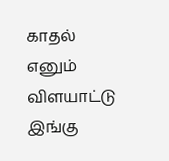காதல் எனும் விளயாட்டு இங்கு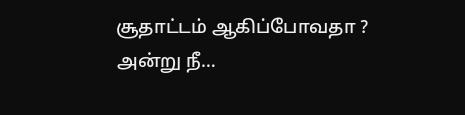சூதாட்டம் ஆகிப்போவதா ? அன்று நீ…